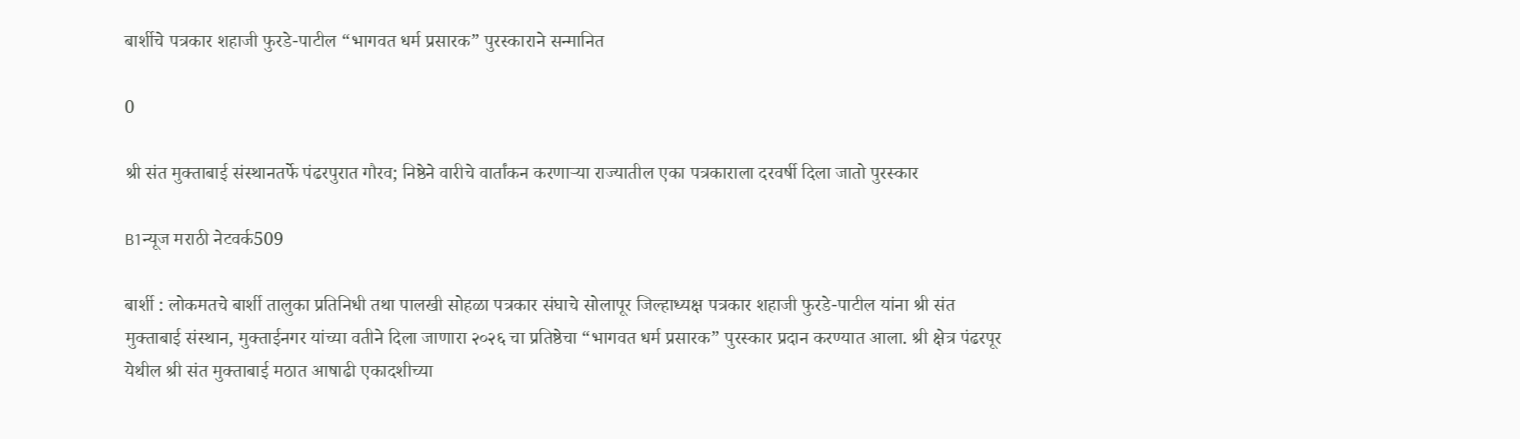बार्शीचे पत्रकार शहाजी फुरडे-पाटील “भागवत धर्म प्रसारक” पुरस्काराने सन्मानित

0

श्री संत मुक्ताबाई संस्थानतर्फे पंढरपुरात गौरव; निष्ठेने वारीचे वार्तांकन करणाऱ्या राज्यातील एका पत्रकाराला दरवर्षी दिला जातो पुरस्कार

B1न्यूज मराठी नेटवर्क509

बार्शी : लोकमतचे बार्शी तालुका प्रतिनिधी तथा पालखी सोहळा पत्रकार संघाचे सोलापूर जिल्हाध्यक्ष पत्रकार शहाजी फुरडे-पाटील यांना श्री संत मुक्ताबाई संस्थान, मुक्ताईनगर यांच्या वतीने दिला जाणारा २०२६ चा प्रतिष्ठेचा “भागवत धर्म प्रसारक” पुरस्कार प्रदान करण्यात आला. श्री क्षेत्र पंढरपूर येथील श्री संत मुक्ताबाई मठात आषाढी एकादशीच्या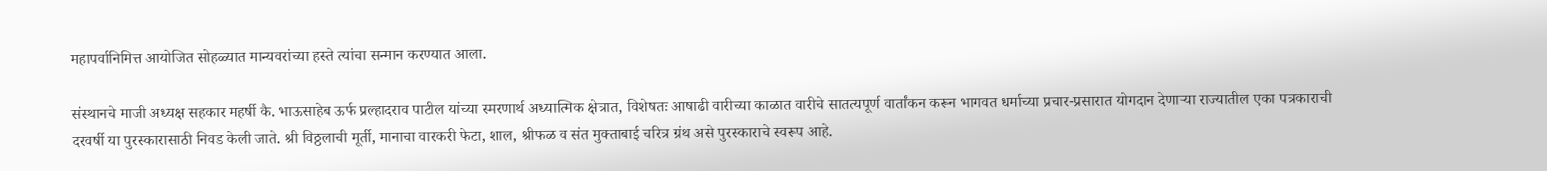महापर्वानिमित्त आयोजित सोहळ्यात मान्यवरांच्या हस्ते त्यांचा सन्मान करण्यात आला.

संस्थानचे माजी अध्यक्ष सहकार महर्षी कै. भाऊसाहेब ऊर्फ प्रल्हादराव पाटील यांच्या स्मरणार्थ अध्यात्मिक क्षेत्रात, विशेषतः आषाढी वारीच्या काळात वारीचे सातत्यपूर्ण वार्तांकन करून भागवत धर्माच्या प्रचार-प्रसारात योगदान देणाऱ्या राज्यातील एका पत्रकाराची दरवर्षी या पुरस्कारासाठी निवड केली जाते. श्री विठ्ठलाची मूर्ती, मानाचा वारकरी फेटा, शाल, श्रीफळ व संत मुक्ताबाई चरित्र ग्रंथ असे पुरस्काराचे स्वरूप आहे.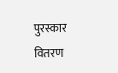पुरस्कार वितरण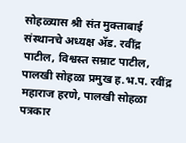सोहळ्यास श्री संत मुक्ताबाई संस्थानचे अध्यक्ष ॲड. रवींद्र पाटील, विश्वस्त सम्राट पाटील, पालखी सोहळा प्रमुख ह.भ.प. रवींद्र महाराज हरणे, पालखी सोहळा पत्रकार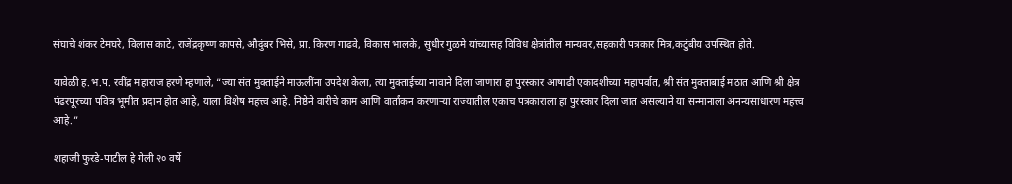संघाचे शंकर टेमघरे, विलास काटे, राजेंद्रकृष्ण कापसे, औदुंबर भिसे, प्रा. किरण गाढवे, विकास भालके, सुधीर गुळमे यांच्यासह विविध क्षेत्रांतील मान्यवर,सहकारी पत्रकार मित्र,कटुंबीय उपस्थित होते.

यावेळी ह.भ.प. रवींद्र महाराज हरणे म्हणाले, “ज्या संत मुक्ताईने माऊलींना उपदेश केला, त्या मुक्ताईच्या नावाने दिला जाणारा हा पुरस्कार आषाढी एकादशीच्या महापर्वात, श्री संत मुक्ताबाई मठात आणि श्री क्षेत्र पंढरपूरच्या पवित्र भूमीत प्रदान होत आहे, याला विशेष महत्त्व आहे. निष्ठेने वारीचे काम आणि वार्तांकन करणाऱ्या राज्यातील एकाच पत्रकाराला हा पुरस्कार दिला जात असल्याने या सन्मानाला अनन्यसाधारण महत्त्व आहे.”

शहाजी फुरडे-पाटील हे गेली २० वर्षे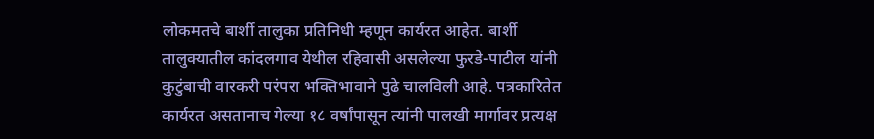लोकमतचे बार्शी तालुका प्रतिनिधी म्हणून कार्यरत आहेत. बार्शी तालुक्यातील कांदलगाव येथील रहिवासी असलेल्या फुरडे-पाटील यांनी कुटुंबाची वारकरी परंपरा भक्तिभावाने पुढे चालविली आहे. पत्रकारितेत कार्यरत असतानाच गेल्या १८ वर्षांपासून त्यांनी पालखी मार्गावर प्रत्यक्ष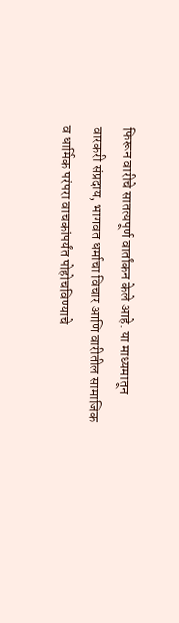फिरून वारीचे सातत्यपूर्ण वार्तांकन केले आहे. या माध्यमातून वारकरी संप्रदाय, भागवत धर्माचा विचार आणि वारीतील सामाजिक व धार्मिक परंपरा वाचकांपर्यंत पोहोचविण्याचे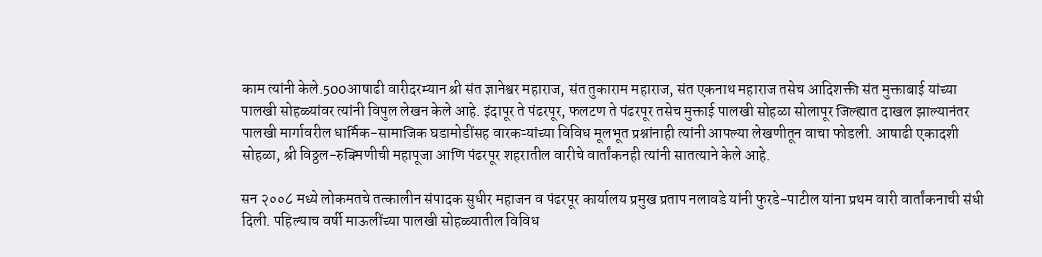काम त्यांनी केले.500आषाढी वारीदरम्यान श्री संत ज्ञानेश्वर महाराज, संत तुकाराम महाराज, संत एकनाथ महाराज तसेच आदिशक्ती संत मुक्ताबाई यांच्या पालखी सोहळ्यांवर त्यांनी विपुल लेखन केले आहे. इंदापूर ते पंढरपूर, फलटण ते पंढरपूर तसेच मुक्ताई पालखी सोहळा सोलापूर जिल्ह्यात दाखल झाल्यानंतर पालखी मार्गावरील धार्मिक-सामाजिक घडामोडींसह वारकऱ्यांच्या विविध मूलभूत प्रश्नांनाही त्यांनी आपल्या लेखणीतून वाचा फोडली. आषाढी एकादशी सोहळा, श्री विठ्ठल-रुक्मिणीची महापूजा आणि पंढरपूर शहरातील वारीचे वार्तांकनही त्यांनी सातत्याने केले आहे.

सन २००८ मध्ये लोकमतचे तत्कालीन संपादक सुधीर महाजन व पंढरपूर कार्यालय प्रमुख प्रताप नलावडे यांनी फुरडे-पाटील यांना प्रथम वारी वार्तांकनाची संधी दिली. पहिल्याच वर्षी माऊलींच्या पालखी सोहळ्यातील विविध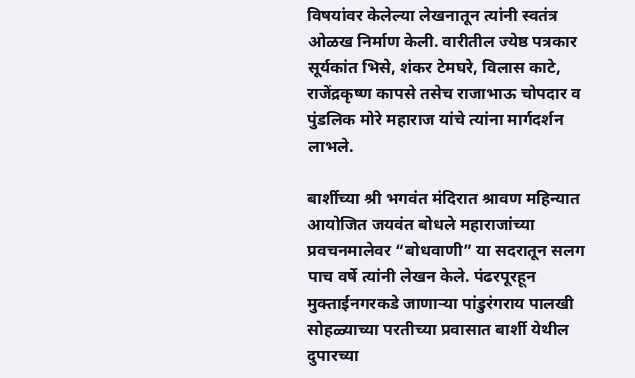विषयांवर केलेल्या लेखनातून त्यांनी स्वतंत्र ओळख निर्माण केली. वारीतील ज्येष्ठ पत्रकार सूर्यकांत भिसे, शंकर टेमघरे, विलास काटे, राजेंद्रकृष्ण कापसे तसेच राजाभाऊ चोपदार व पुंडलिक मोरे महाराज यांचे त्यांना मार्गदर्शन लाभले.

बार्शीच्या श्री भगवंत मंदिरात श्रावण महिन्यात आयोजित जयवंत बोधले महाराजांच्या प्रवचनमालेवर “बोधवाणी” या सदरातून सलग पाच वर्षे त्यांनी लेखन केले. पंढरपूरहून मुक्ताईनगरकडे जाणाऱ्या पांडुरंगराय पालखी सोहळ्याच्या परतीच्या प्रवासात बार्शी येथील दुपारच्या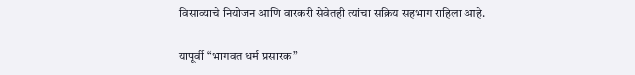विसाव्याचे नियोजन आणि वारकरी सेवेतही त्यांचा सक्रिय सहभाग राहिला आहे.

यापूर्वी “भागवत धर्म प्रसारक”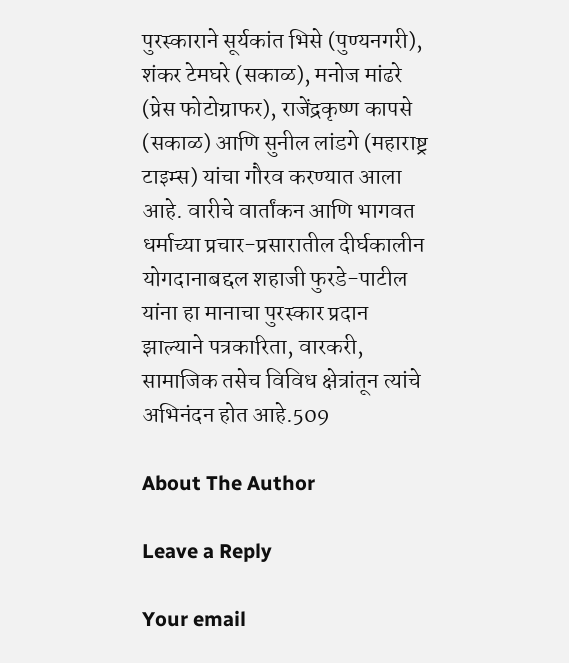पुरस्काराने सूर्यकांत भिसे (पुण्यनगरी), शंकर टेमघरे (सकाळ), मनोज मांढरे (प्रेस फोटोग्राफर), राजेंद्रकृष्ण कापसे (सकाळ) आणि सुनील लांडगे (महाराष्ट्र टाइम्स) यांचा गौरव करण्यात आला आहे. वारीचे वार्तांकन आणि भागवत धर्माच्या प्रचार-प्रसारातील दीर्घकालीन योगदानाबद्दल शहाजी फुरडे-पाटील यांना हा मानाचा पुरस्कार प्रदान झाल्याने पत्रकारिता, वारकरी, सामाजिक तसेच विविध क्षेत्रांतून त्यांचे अभिनंदन होत आहे.509

About The Author

Leave a Reply

Your email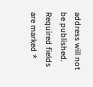address will not be published. Required fields are marked *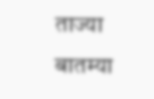ताज्या बातम्या